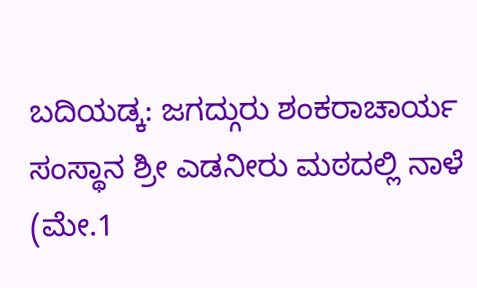ಬದಿಯಡ್ಕ: ಜಗದ್ಗುರು ಶಂಕರಾಚಾರ್ಯ ಸಂಸ್ಥಾನ ಶ್ರೀ ಎಡನೀರು ಮಠದಲ್ಲಿ ನಾಳೆ (ಮೇ.1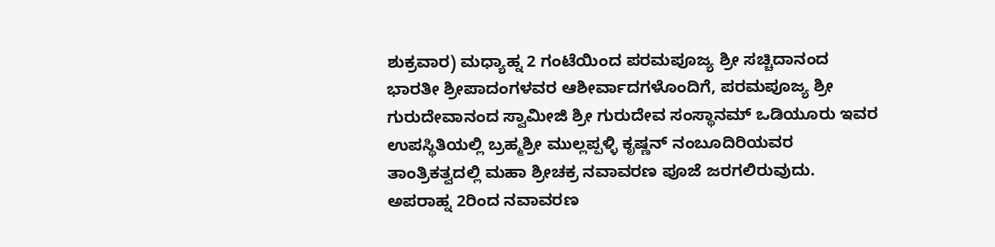ಶುಕ್ರವಾರ) ಮಧ್ಯಾಹ್ನ 2 ಗಂಟೆಯಿಂದ ಪರಮಪೂಜ್ಯ ಶ್ರೀ ಸಚ್ಚಿದಾನಂದ ಭಾರತೀ ಶ್ರೀಪಾದಂಗಳವರ ಆಶೀರ್ವಾದಗಳೊಂದಿಗೆ, ಪರಮಪೂಜ್ಯ ಶ್ರೀ ಗುರುದೇವಾನಂದ ಸ್ವಾಮೀಜಿ ಶ್ರೀ ಗುರುದೇವ ಸಂಸ್ಥಾನಮ್ ಒಡಿಯೂರು ಇವರ ಉಪಸ್ಥಿತಿಯಲ್ಲಿ ಬ್ರಹ್ಮಶ್ರೀ ಮುಲ್ಲಪ್ಪಳ್ಳಿ ಕೃಷ್ಣನ್ ನಂಬೂದಿರಿಯವರ ತಾಂತ್ರಿಕತ್ವದಲ್ಲಿ ಮಹಾ ಶ್ರೀಚಕ್ರ ನವಾವರಣ ಪೂಜೆ ಜರಗಲಿರುವುದು. ಅಪರಾಹ್ನ 2ರಿಂದ ನವಾವರಣ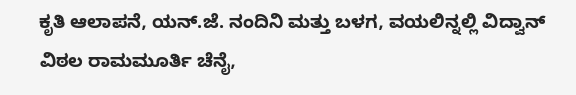ಕೃತಿ ಆಲಾಪನೆ, ಯನ್.ಜೆ. ನಂದಿನಿ ಮತ್ತು ಬಳಗ, ವಯಲಿನ್ನಲ್ಲಿ ವಿದ್ವಾನ್ ವಿಠಲ ರಾಮಮೂರ್ತಿ ಚೆನೈ,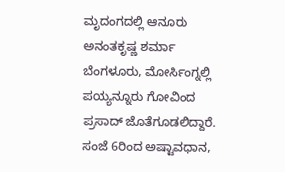ಮೃದಂಗದಲ್ಲಿ ಆನೂರು ಅನಂತಕೃಷ್ಣ ಶರ್ಮಾ ಬೆಂಗಳೂರು, ಮೋರ್ಸಿಂಗ್ನಲ್ಲಿ ಪಯ್ಯನ್ನೂರು ಗೋವಿಂದ ಪ್ರಸಾದ್ ಜೊತೆಗೂಡಲಿದ್ದಾರೆ. ಸಂಜೆ 6ರಿಂದ ಅಷ್ಟಾವಧಾನ,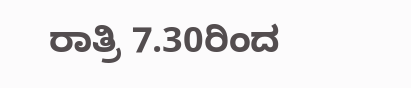ರಾತ್ರಿ 7.30ರಿಂದ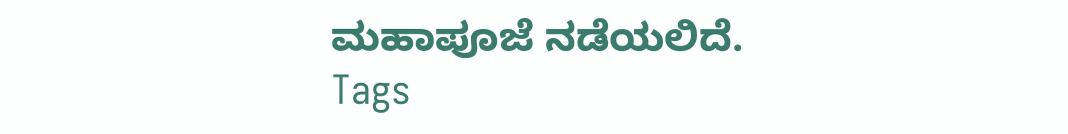ಮಹಾಪೂಜೆ ನಡೆಯಲಿದೆ.
Tags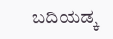ಬದಿಯಡ್ಕ